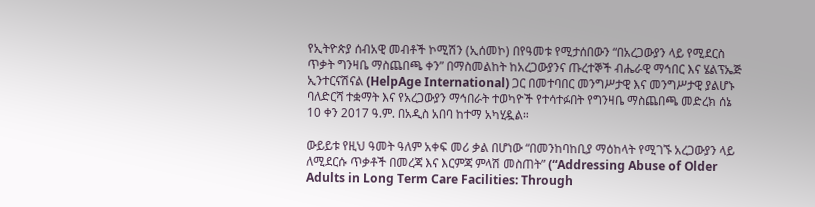የኢትዮጵያ ሰብአዊ መብቶች ኮሚሽን (ኢሰመኮ) በየዓመቱ የሚታሰበውን “በአረጋውያን ላይ የሚደርስ ጥቃት ግንዛቤ ማስጨበጫ ቀን” በማስመልከት ከአረጋውያንና ጡረተኞች ብሔራዊ ማኅበር እና ሄልፕኤጅ ኢንተርናሽናል (HelpAge International) ጋር በመተባበር መንግሥታዊ እና መንግሥታዊ ያልሆኑ ባለድርሻ ተቋማት እና የአረጋውያን ማኅበራት ተወካዮች የተሳተፉበት የግንዛቤ ማስጨበጫ መድረክ ሰኔ 10 ቀን 2017 ዓ.ም. በአዲስ አበባ ከተማ አካሂዷል።

ውይይቱ የዚህ ዓመት ዓለም አቀፍ መሪ ቃል በሆነው “በመንከባከቢያ ማዕከላት የሚገኙ አረጋውያን ላይ ለሚደርሱ ጥቃቶች በመረጃ እና እርምጃ ምላሽ መስጠት” (“Addressing Abuse of Older Adults in Long Term Care Facilities: Through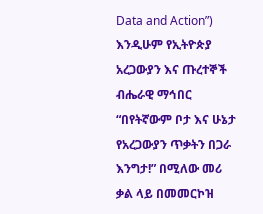Data and Action”) እንዲሁም የኢትዮጵያ አረጋውያን እና ጡረተኞች ብሔራዊ ማኅበር “በየትኛውም ቦታ እና ሁኔታ የአረጋውያን ጥቃትን በጋራ እንግታ!” በሚለው መሪ ቃል ላይ በመመርኮዝ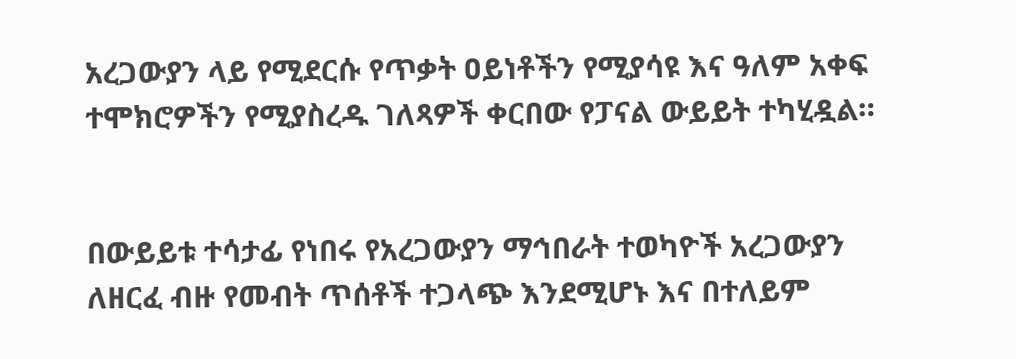አረጋውያን ላይ የሚደርሱ የጥቃት ዐይነቶችን የሚያሳዩ እና ዓለም አቀፍ ተሞክሮዎችን የሚያስረዱ ገለጻዎች ቀርበው የፓናል ውይይት ተካሂዷል።


በውይይቱ ተሳታፊ የነበሩ የአረጋውያን ማኅበራት ተወካዮች አረጋውያን ለዘርፈ ብዙ የመብት ጥሰቶች ተጋላጭ እንደሚሆኑ እና በተለይም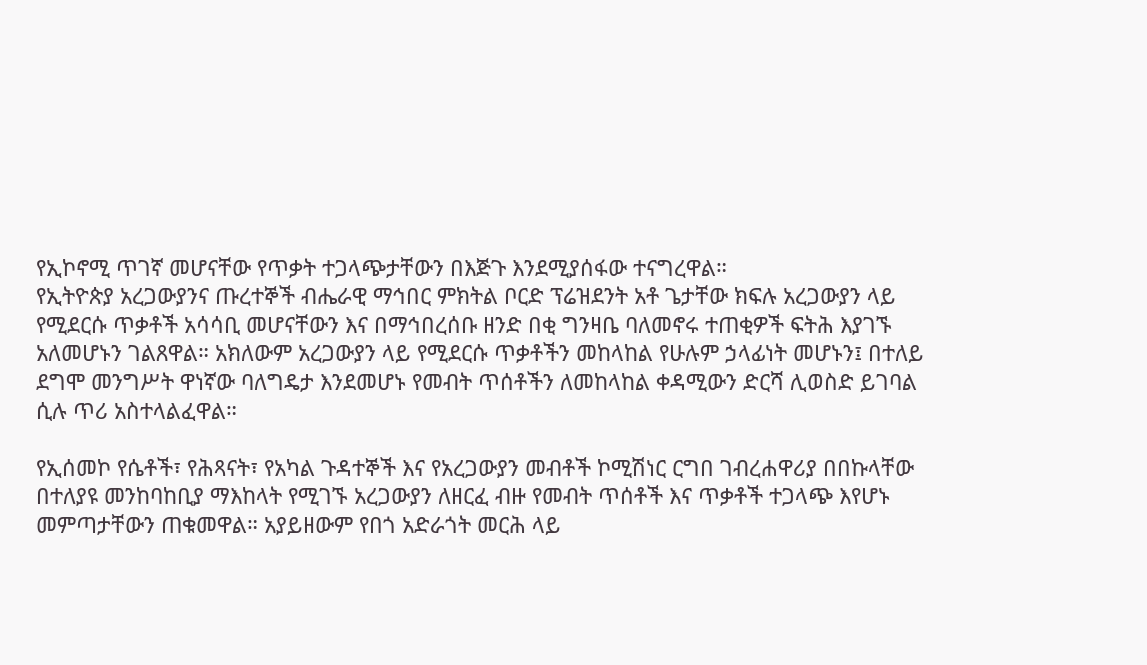የኢኮኖሚ ጥገኛ መሆናቸው የጥቃት ተጋላጭታቸውን በእጅጉ እንደሚያሰፋው ተናግረዋል።
የኢትዮጵያ አረጋውያንና ጡረተኞች ብሔራዊ ማኅበር ምክትል ቦርድ ፕሬዝደንት አቶ ጌታቸው ክፍሉ አረጋውያን ላይ የሚደርሱ ጥቃቶች አሳሳቢ መሆናቸውን እና በማኅበረሰቡ ዘንድ በቂ ግንዛቤ ባለመኖሩ ተጠቂዎች ፍትሕ እያገኙ አለመሆኑን ገልጸዋል። አክለውም አረጋውያን ላይ የሚደርሱ ጥቃቶችን መከላከል የሁሉም ኃላፊነት መሆኑን፤ በተለይ ደግሞ መንግሥት ዋነኛው ባለግዴታ እንደመሆኑ የመብት ጥሰቶችን ለመከላከል ቀዳሚውን ድርሻ ሊወስድ ይገባል ሲሉ ጥሪ አስተላልፈዋል።

የኢሰመኮ የሴቶች፣ የሕጻናት፣ የአካል ጉዳተኞች እና የአረጋውያን መብቶች ኮሚሽነር ርግበ ገብረሐዋሪያ በበኩላቸው በተለያዩ መንከባከቢያ ማእከላት የሚገኙ አረጋውያን ለዘርፈ ብዙ የመብት ጥሰቶች እና ጥቃቶች ተጋላጭ እየሆኑ መምጣታቸውን ጠቁመዋል። አያይዘውም የበጎ አድራጎት መርሕ ላይ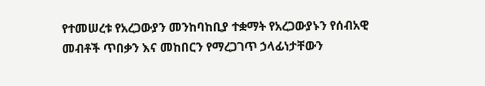የተመሠረቱ የአረጋውያን መንከባከቢያ ተቋማት የአረጋውያኑን የሰብአዊ መብቶች ጥበቃን እና መከበርን የማረጋገጥ ኃላፊነታቸውን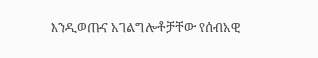እንዲወጡና አገልግሎቶቻቸው የሰብአዊ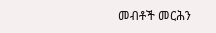መብቶች መርሕን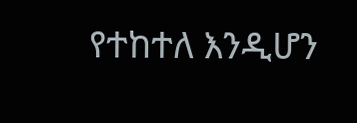የተከተለ እንዲሆን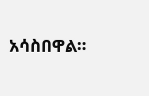አሳስበዋል።